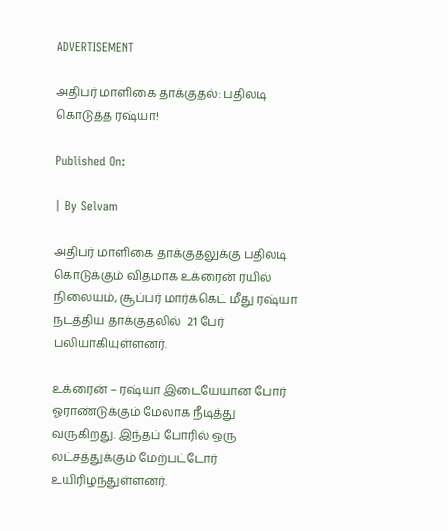ADVERTISEMENT

அதிபர் மாளிகை தாக்குதல்: பதிலடி கொடுத்த ரஷ்யா!

Published On:

| By Selvam

அதிபர் மாளிகை தாக்குதலுக்கு பதிலடி கொடுக்கும் விதமாக உக்ரைன் ரயில் நிலையம், சூப்பர் மார்க்கெட் மீது ரஷ்யா நடத்திய தாக்குதலில்  21 பேர் பலியாகியுள்ளனர்.

உக்ரைன் – ரஷ்யா இடையேயான போர் ஓராண்டுக்கும் மேலாக நீடித்து வருகிறது. இந்தப் போரில் ஒரு லட்சத்துக்கும் மேற்பட்டோர்  உயிரிழந்துள்ளனர்.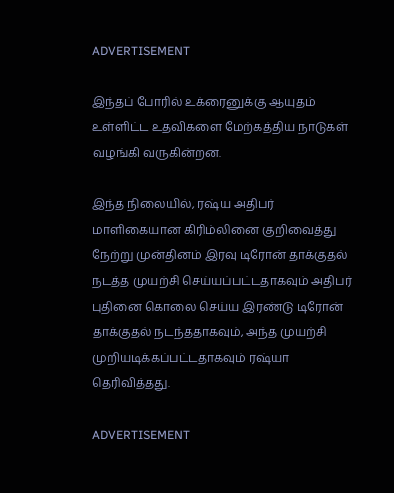ADVERTISEMENT

இந்தப் போரில் உக்ரைனுக்கு ஆயுதம் உள்ளிட்ட உதவிகளை மேற்கத்திய நாடுகள் வழங்கி வருகின்றன.

இந்த நிலையில், ரஷ்ய அதிபர் மாளிகையான கிரிம்லினை குறிவைத்து நேற்று முன்தினம் இரவு டிரோன் தாக்குதல் நடத்த முயற்சி செய்யப்பட்டதாகவும் அதிபர் புதினை கொலை செய்ய இரண்டு டிரோன் தாக்குதல் நடந்ததாகவும், அந்த முயற்சி முறியடிக்கப்பட்டதாகவும் ரஷ்யா தெரிவித்தது.

ADVERTISEMENT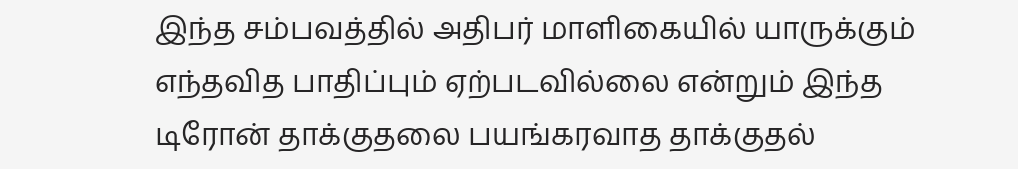இந்த சம்பவத்தில் அதிபர் மாளிகையில் யாருக்கும் எந்தவித பாதிப்பும் ஏற்படவில்லை என்றும் இந்த டிரோன் தாக்குதலை பயங்கரவாத தாக்குதல்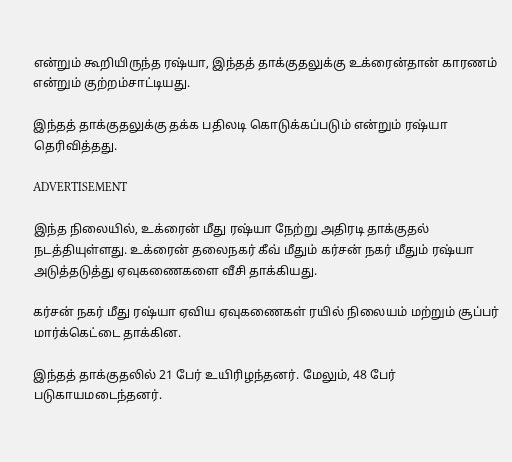என்றும் கூறியிருந்த ரஷ்யா, இந்தத் தாக்குதலுக்கு உக்ரைன்தான் காரணம் என்றும் குற்றம்சாட்டியது.

இந்தத் தாக்குதலுக்கு தக்க பதிலடி கொடுக்கப்படும் என்றும் ரஷ்யா தெரிவித்தது.

ADVERTISEMENT

இந்த நிலையில், உக்ரைன் மீது ரஷ்யா நேற்று அதிரடி தாக்குதல் நடத்தியுள்ளது. உக்ரைன் தலைநகர் கீவ் மீதும் கர்சன் நகர் மீதும் ரஷ்யா அடுத்தடுத்து ஏவுகணைகளை வீசி தாக்கியது.

கர்சன் நகர் மீது ரஷ்யா ஏவிய ஏவுகணைகள் ரயில் நிலையம் மற்றும் சூப்பர் மார்க்கெட்டை தாக்கின.

இந்தத் தாக்குதலில் 21 பேர் உயிரிழந்தனர். மேலும், 48 பேர் படுகாயமடைந்தனர்.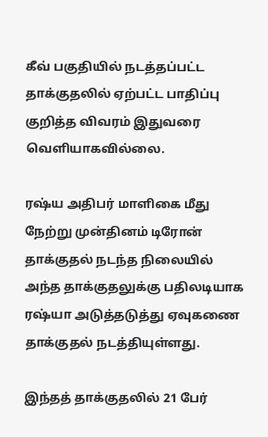கீவ் பகுதியில் நடத்தப்பட்ட தாக்குதலில் ஏற்பட்ட பாதிப்பு குறித்த விவரம் இதுவரை வெளியாகவில்லை.

ரஷ்ய அதிபர் மாளிகை மீது நேற்று முன்தினம் டிரோன் தாக்குதல் நடந்த நிலையில் அந்த தாக்குதலுக்கு பதிலடியாக ரஷ்யா அடுத்தடுத்து ஏவுகணை தாக்குதல் நடத்தியுள்ளது.

இந்தத் தாக்குதலில் 21 பேர்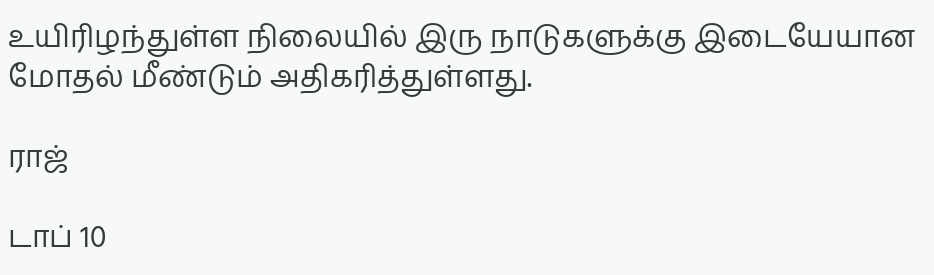உயிரிழந்துள்ள நிலையில் இரு நாடுகளுக்கு இடையேயான மோதல் மீண்டும் அதிகரித்துள்ளது.

ராஜ்

டாப் 10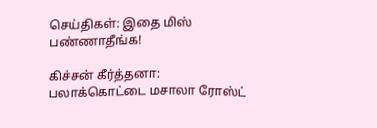செய்திகள்: இதை மிஸ் பண்ணாதீங்க!

கிச்சன் கீர்த்தனா: பலாக்கொட்டை மசாலா ரோஸ்ட்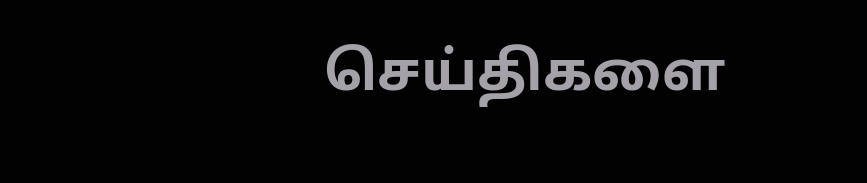செய்திகளை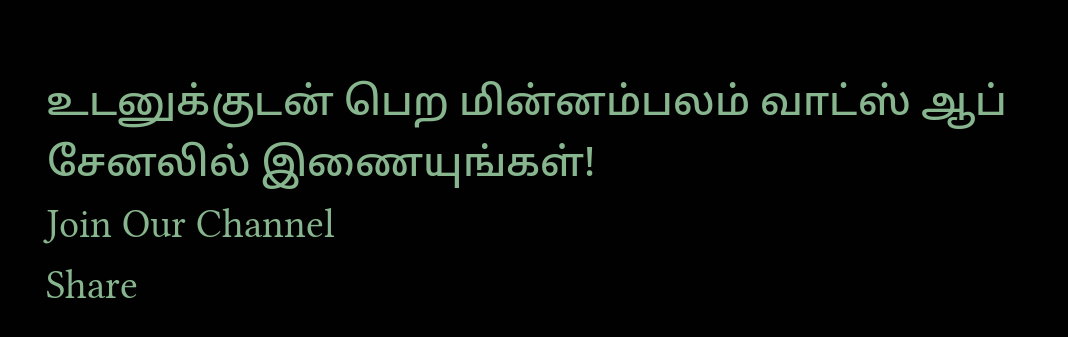உடனுக்குடன் பெற மின்னம்பலம் வாட்ஸ் ஆப் சேனலில் இணையுங்கள்!
Join Our Channel
Share